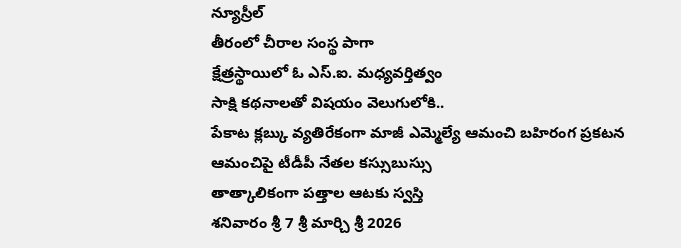న్యూస్రీల్
తీరంలో చీరాల సంస్థ పాగా
క్షేత్రస్థాయిలో ఓ ఎస్.ఐ. మధ్యవర్తిత్వం
సాక్షి కథనాలతో విషయం వెలుగులోకి..
పేకాట క్లబ్కు వ్యతిరేకంగా మాజీ ఎమ్మెల్యే ఆమంచి బహిరంగ ప్రకటన
ఆమంచిపై టీడీపీ నేతల కస్సుబుస్సు
తాత్కాలికంగా పత్తాల ఆటకు స్వస్తి
శనివారం శ్రీ 7 శ్రీ మార్చి శ్రీ 2026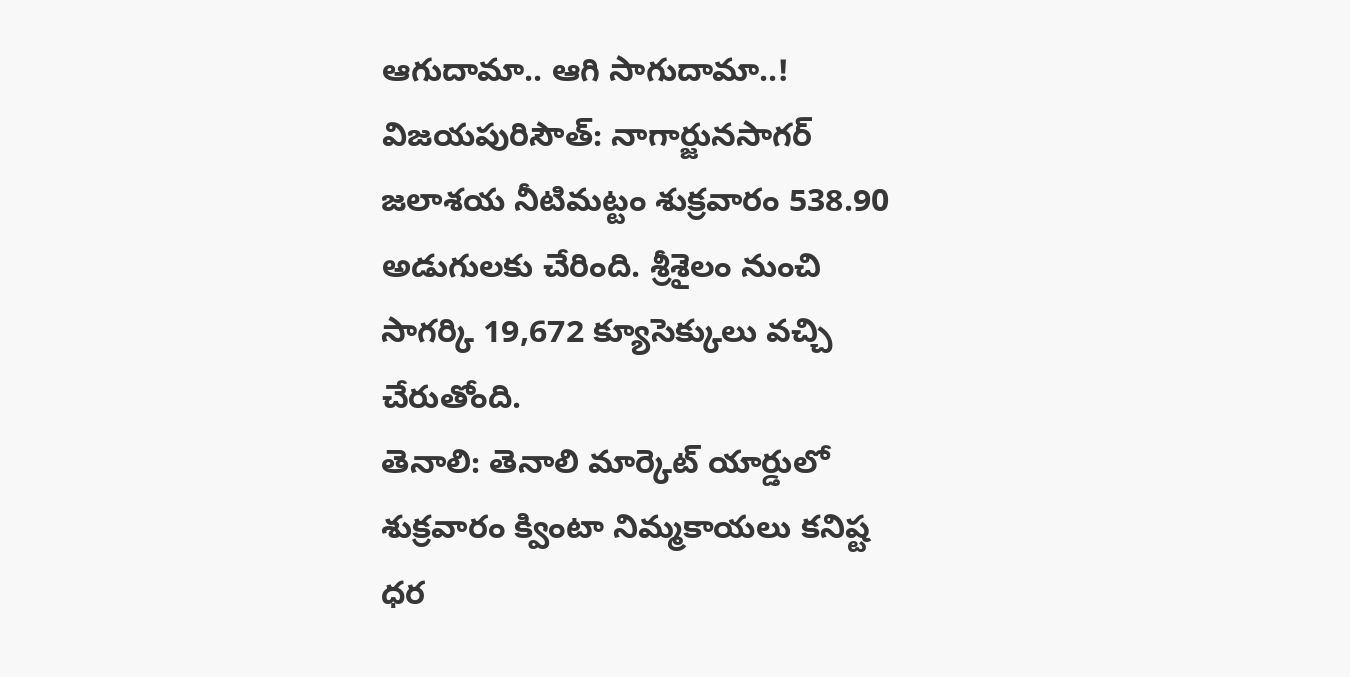ఆగుదామా.. ఆగి సాగుదామా..!
విజయపురిసౌత్: నాగార్జునసాగర్ జలాశయ నీటిమట్టం శుక్రవారం 538.90 అడుగులకు చేరింది. శ్రీశైలం నుంచి సాగర్కి 19,672 క్యూసెక్కులు వచ్చి చేరుతోంది.
తెనాలి: తెనాలి మార్కెట్ యార్డులో
శుక్రవారం క్వింటా నిమ్మకాయలు కనిష్ట ధర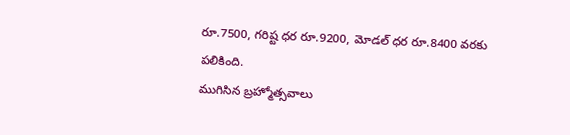రూ.7500, గరిష్ట ధర రూ.9200, మోడల్ ధర రూ.8400 వరకు పలికింది.
ముగిసిన బ్రహ్మోత్సవాలు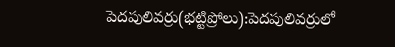పెదపులివర్రు(భట్టిప్రోలు):పెదపులివర్రులో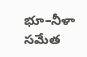భూ–నీళా సమేత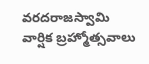వరదరాజస్వామి వార్షిక బ్రహ్మోత్సవాలు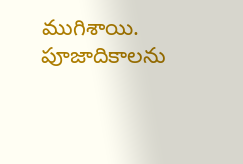ముగిశాయి. పూజాదికాలను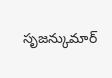సృజన్కుమార్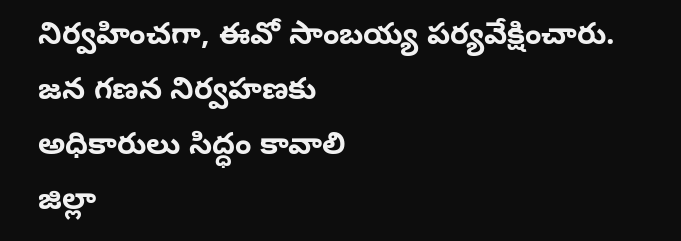నిర్వహించగా, ఈవో సాంబయ్య పర్యవేక్షించారు.
జన గణన నిర్వహణకు
అధికారులు సిద్ధం కావాలి
జిల్లా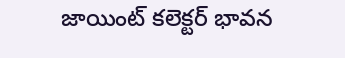జాయింట్ కలెక్టర్ భావన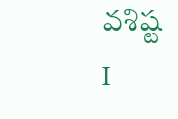వశిష్ట
I